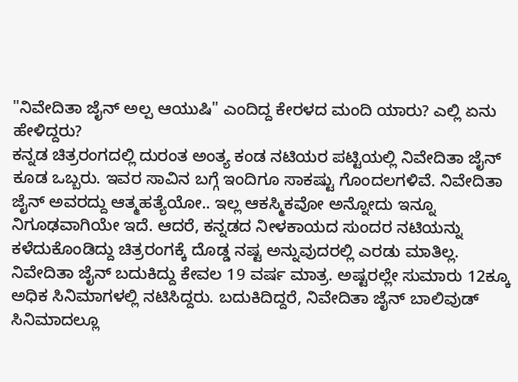"ನಿವೇದಿತಾ ಜೈನ್ ಅಲ್ಪ ಆಯುಷಿ" ಎಂದಿದ್ದ ಕೇರಳದ ಮಂದಿ ಯಾರು? ಎಲ್ಲಿ ಏನು ಹೇಳಿದ್ದರು?
ಕನ್ನಡ ಚಿತ್ರರಂಗದಲ್ಲಿ ದುರಂತ ಅಂತ್ಯ ಕಂಡ ನಟಿಯರ ಪಟ್ಟಿಯಲ್ಲಿ ನಿವೇದಿತಾ ಜೈನ್ ಕೂಡ ಒಬ್ಬರು. ಇವರ ಸಾವಿನ ಬಗ್ಗೆ ಇಂದಿಗೂ ಸಾಕಷ್ಟು ಗೊಂದಲಗಳಿವೆ. ನಿವೇದಿತಾ ಜೈನ್ ಅವರದ್ದು ಆತ್ಮಹತ್ಯೆಯೋ.. ಇಲ್ಲ ಆಕಸ್ಮಿಕವೋ ಅನ್ನೋದು ಇನ್ನೂ ನಿಗೂಢವಾಗಿಯೇ ಇದೆ. ಆದರೆ, ಕನ್ನಡದ ನೀಳಕಾಯದ ಸುಂದರ ನಟಿಯನ್ನು ಕಳೆದುಕೊಂಡಿದ್ದು ಚಿತ್ರರಂಗಕ್ಕೆ ದೊಡ್ಡ ನಷ್ಟ ಅನ್ನುವುದರಲ್ಲಿ ಎರಡು ಮಾತಿಲ್ಲ.
ನಿವೇದಿತಾ ಜೈನ್ ಬದುಕಿದ್ದು ಕೇವಲ 19 ವರ್ಷ ಮಾತ್ರ. ಅಷ್ಟರಲ್ಲೇ ಸುಮಾರು 12ಕ್ಕೂ ಅಧಿಕ ಸಿನಿಮಾಗಳಲ್ಲಿ ನಟಿಸಿದ್ದರು. ಬದುಕಿದಿದ್ದರೆ, ನಿವೇದಿತಾ ಜೈನ್ ಬಾಲಿವುಡ್ ಸಿನಿಮಾದಲ್ಲೂ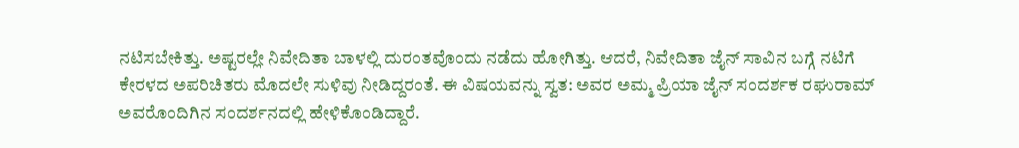ನಟಿಸಬೇಕಿತ್ತು. ಅಷ್ಟರಲ್ಲೇ ನಿವೇದಿತಾ ಬಾಳಲ್ಲಿ ದುರಂತವೊಂದು ನಡೆದು ಹೋಗಿತ್ತು. ಆದರೆ, ನಿವೇದಿತಾ ಜೈನ್ ಸಾವಿನ ಬಗ್ಗೆ ನಟಿಗೆ ಕೇರಳದ ಅಪರಿಚಿತರು ಮೊದಲೇ ಸುಳಿವು ನೀಡಿದ್ದರಂತೆ. ಈ ವಿಷಯವನ್ನು ಸ್ವತ: ಅವರ ಅಮ್ಮ ಪ್ರಿಯಾ ಜೈನ್ ಸಂದರ್ಶಕ ರಘುರಾಮ್ ಅವರೊಂದಿಗಿನ ಸಂದರ್ಶನದಲ್ಲಿ ಹೇಳಿಕೊಂಡಿದ್ದಾರೆ.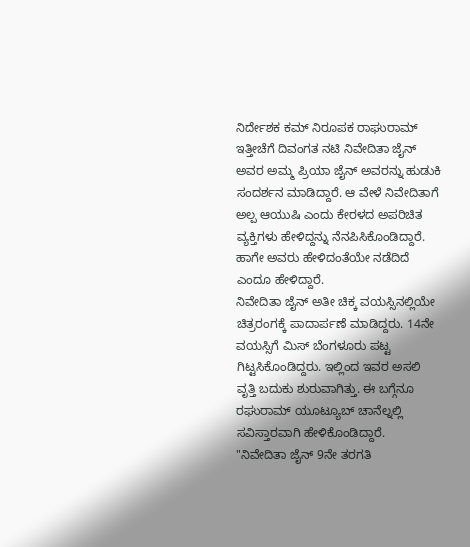ನಿರ್ದೇಶಕ ಕಮ್ ನಿರೂಪಕ ರಾಘುರಾಮ್ ಇತ್ತೀಚೆಗೆ ದಿವಂಗತ ನಟಿ ನಿವೇದಿತಾ ಜೈನ್ ಅವರ ಅಮ್ಮ ಪ್ರಿಯಾ ಜೈನ್ ಅವರನ್ನು ಹುಡುಕಿ ಸಂದರ್ಶನ ಮಾಡಿದ್ದಾರೆ. ಆ ವೇಳೆ ನಿವೇದಿತಾಗೆ ಅಲ್ಪ ಆಯುಷಿ ಎಂದು ಕೇರಳದ ಅಪರಿಚಿತ ವ್ಯಕ್ತಿಗಳು ಹೇಳಿದ್ದನ್ನು ನೆನಪಿಸಿಕೊಂಡಿದ್ದಾರೆ. ಹಾಗೇ ಅವರು ಹೇಳಿದಂತೆಯೇ ನಡೆದಿದೆ ಎಂದೂ ಹೇಳಿದ್ದಾರೆ.
ನಿವೇದಿತಾ ಜೈನ್ ಅತೀ ಚಿಕ್ಕ ವಯಸ್ಸಿನಲ್ಲಿಯೇ ಚಿತ್ರರಂಗಕ್ಕೆ ಪಾದಾರ್ಪಣೆ ಮಾಡಿದ್ದರು. 14ನೇ ವಯಸ್ಸಿಗೆ ಮಿಸ್ ಬೆಂಗಳೂರು ಪಟ್ಟ ಗಿಟ್ಟಸಿಕೊಂಡಿದ್ದರು. ಇಲ್ಲಿಂದ ಇವರ ಅಸಲಿ ವೃತ್ತಿ ಬದುಕು ಶುರುವಾಗಿತ್ತು. ಈ ಬಗ್ಗೆನೂ ರಘುರಾಮ್ ಯೂಟ್ಯೂಬ್ ಚಾನೆಲ್ನಲ್ಲಿ ಸವಿಸ್ತಾರವಾಗಿ ಹೇಳಿಕೊಂಡಿದ್ದಾರೆ.
"ನಿವೇದಿತಾ ಜೈನ್ 9ನೇ ತರಗತಿ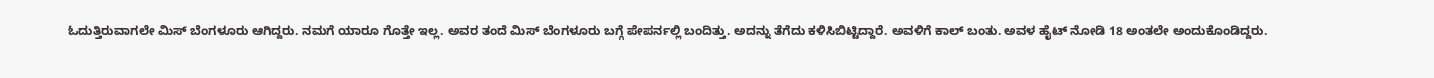ಓದುತ್ತಿರುವಾಗಲೇ ಮಿಸ್ ಬೆಂಗಳೂರು ಆಗಿದ್ದರು. ನಮಗೆ ಯಾರೂ ಗೊತ್ತೇ ಇಲ್ಲ. ಅವರ ತಂದೆ ಮಿಸ್ ಬೆಂಗಳೂರು ಬಗ್ಗೆ ಪೇಪರ್ನಲ್ಲಿ ಬಂದಿತ್ತು. ಅದನ್ನು ತೆಗೆದು ಕಳಿಸಿಬಿಟ್ಟಿದ್ದಾರೆ. ಅವಳಿಗೆ ಕಾಲ್ ಬಂತು. ಅವಳ ಹೈಟ್ ನೋಡಿ 18 ಅಂತಲೇ ಅಂದುಕೊಂಡಿದ್ದರು.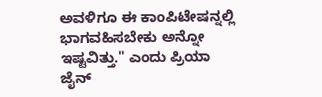ಅವಳಿಗೂ ಈ ಕಾಂಪಿಟೇಷನ್ನಲ್ಲಿ ಭಾಗವಹಿಸಬೇಕು ಅನ್ನೋ ಇಷ್ಟವಿತ್ತು." ಎಂದು ಪ್ರಿಯಾ ಜೈನ್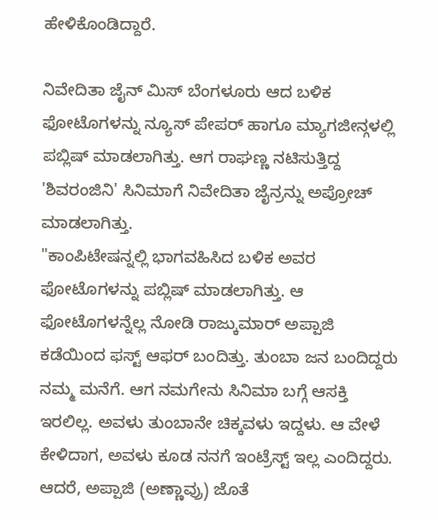ಹೇಳಿಕೊಂಡಿದ್ದಾರೆ.

ನಿವೇದಿತಾ ಜೈನ್ ಮಿಸ್ ಬೆಂಗಳೂರು ಆದ ಬಳಿಕ ಫೋಟೊಗಳನ್ನು ನ್ಯೂಸ್ ಪೇಪರ್ ಹಾಗೂ ಮ್ಯಾಗಜೀನ್ಗಳಲ್ಲಿ ಪಬ್ಲಿಷ್ ಮಾಡಲಾಗಿತ್ತು. ಆಗ ರಾಘಣ್ಣ ನಟಿಸುತ್ತಿದ್ದ 'ಶಿವರಂಜಿನಿ' ಸಿನಿಮಾಗೆ ನಿವೇದಿತಾ ಜೈನ್ರನ್ನು ಅಪ್ರೋಚ್ ಮಾಡಲಾಗಿತ್ತು.
"ಕಾಂಪಿಟೇಷನ್ನಲ್ಲಿ ಭಾಗವಹಿಸಿದ ಬಳಿಕ ಅವರ ಫೋಟೊಗಳನ್ನು ಪಬ್ಲಿಷ್ ಮಾಡಲಾಗಿತ್ತು. ಆ ಫೋಟೊಗಳನ್ನೆಲ್ಲ ನೋಡಿ ರಾಜ್ಕುಮಾರ್ ಅಪ್ಪಾಜಿ ಕಡೆಯಿಂದ ಫಸ್ಟ್ ಆಫರ್ ಬಂದಿತ್ತು. ತುಂಬಾ ಜನ ಬಂದಿದ್ದರು ನಮ್ಮ ಮನೆಗೆ. ಆಗ ನಮಗೇನು ಸಿನಿಮಾ ಬಗ್ಗೆ ಆಸಕ್ತಿ ಇರಲಿಲ್ಲ. ಅವಳು ತುಂಬಾನೇ ಚಿಕ್ಕವಳು ಇದ್ದಳು. ಆ ವೇಳೆ ಕೇಳಿದಾಗ, ಅವಳು ಕೂಡ ನನಗೆ ಇಂಟ್ರೆಸ್ಟ್ ಇಲ್ಲ ಎಂದಿದ್ದರು. ಆದರೆ, ಅಪ್ಪಾಜಿ (ಅಣ್ಣಾವ್ರು) ಜೊತೆ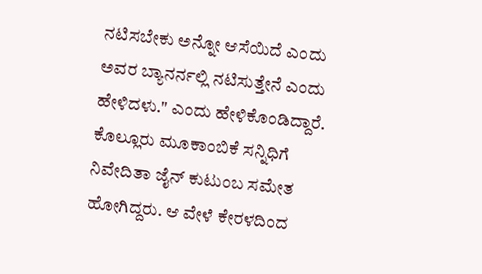ನಟಿಸಬೇಕು ಅನ್ನೋ ಆಸೆಯಿದೆ ಎಂದು ಅವರ ಬ್ಯಾನರ್ನಲ್ಲಿ ನಟಿಸುತ್ತೇನೆ ಎಂದು ಹೇಳಿದಳು." ಎಂದು ಹೇಳಿಕೊಂಡಿದ್ದಾರೆ.
ಕೊಲ್ಲೂರು ಮೂಕಾಂಬಿಕೆ ಸನ್ನಿಧಿಗೆ ನಿವೇದಿತಾ ಜೈನ್ ಕುಟುಂಬ ಸಮೇತ ಹೋಗಿದ್ದರು. ಆ ವೇಳೆ ಕೇರಳದಿಂದ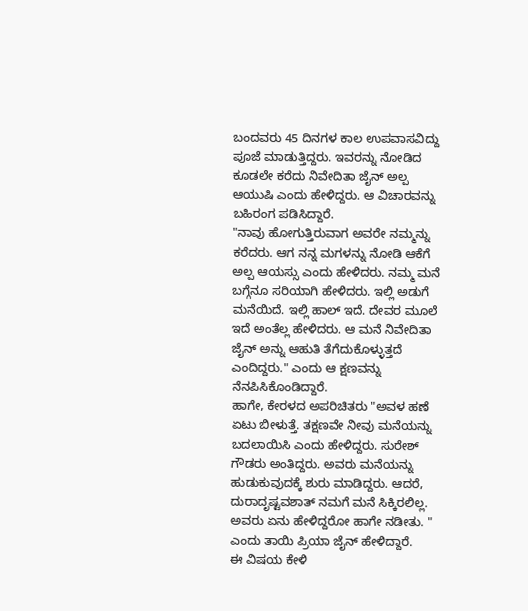ಬಂದವರು 45 ದಿನಗಳ ಕಾಲ ಉಪವಾಸವಿದ್ದು ಪೂಜೆ ಮಾಡುತ್ತಿದ್ದರು. ಇವರನ್ನು ನೋಡಿದ ಕೂಡಲೇ ಕರೆದು ನಿವೇದಿತಾ ಜೈನ್ ಅಲ್ಪ ಆಯುಷಿ ಎಂದು ಹೇಳಿದ್ದರು. ಆ ವಿಚಾರವನ್ನು ಬಹಿರಂಗ ಪಡಿಸಿದ್ದಾರೆ.
"ನಾವು ಹೋಗುತ್ತಿರುವಾಗ ಅವರೇ ನಮ್ಮನ್ನು ಕರೆದರು. ಆಗ ನನ್ನ ಮಗಳನ್ನು ನೋಡಿ ಆಕೆಗೆ ಅಲ್ಪ ಆಯಸ್ಸು ಎಂದು ಹೇಳಿದರು. ನಮ್ಮ ಮನೆ ಬಗ್ಗೆನೂ ಸರಿಯಾಗಿ ಹೇಳಿದರು. ಇಲ್ಲಿ ಅಡುಗೆ ಮನೆಯಿದೆ. ಇಲ್ಲಿ ಹಾಲ್ ಇದೆ. ದೇವರ ಮೂಲೆ ಇದೆ ಅಂತೆಲ್ಲ ಹೇಳಿದರು. ಆ ಮನೆ ನಿವೇದಿತಾ ಜೈನ್ ಅನ್ನು ಆಹುತಿ ತೆಗೆದುಕೊಳ್ಳುತ್ತದೆ ಎಂದಿದ್ದರು." ಎಂದು ಆ ಕ್ಷಣವನ್ನು ನೆನಪಿಸಿಕೊಂಡಿದ್ದಾರೆ.
ಹಾಗೇ, ಕೇರಳದ ಅಪರಿಚಿತರು "ಅವಳ ಹಣೆ ಏಟು ಬೀಳುತ್ತೆ. ತಕ್ಷಣವೇ ನೀವು ಮನೆಯನ್ನು ಬದಲಾಯಿಸಿ ಎಂದು ಹೇಳಿದ್ದರು. ಸುರೇಶ್ ಗೌಡರು ಅಂತಿದ್ದರು. ಅವರು ಮನೆಯನ್ನು ಹುಡುಕುವುದಕ್ಕೆ ಶುರು ಮಾಡಿದ್ದರು. ಆದರೆ, ದುರಾದೃಷ್ಟವಶಾತ್ ನಮಗೆ ಮನೆ ಸಿಕ್ಕಿರಲಿಲ್ಲ. ಅವರು ಏನು ಹೇಳಿದ್ದರೋ ಹಾಗೇ ನಡೀತು. " ಎಂದು ತಾಯಿ ಪ್ರಿಯಾ ಜೈನ್ ಹೇಳಿದ್ದಾರೆ.
ಈ ವಿಷಯ ಕೇಳಿ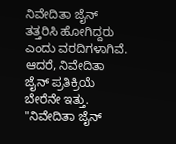ನಿವೇದಿತಾ ಜೈನ್ ತತ್ತರಿಸಿ ಹೋಗಿದ್ದರು ಎಂದು ವರದಿಗಳಾಗಿವೆ. ಆದರೆ, ನಿವೇದಿತಾ ಜೈನ್ ಪ್ರತಿಕ್ರಿಯೆ ಬೇರೆನೇ ಇತ್ತು. "ನಿವೇದಿತಾ ಜೈನ್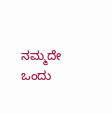ನಮ್ಮದೇ ಒಂದು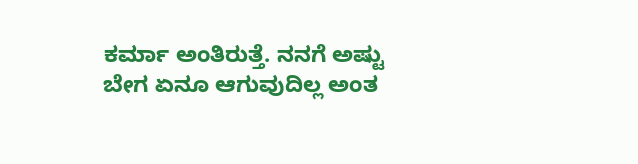ಕರ್ಮಾ ಅಂತಿರುತ್ತೆ. ನನಗೆ ಅಷ್ಟು ಬೇಗ ಏನೂ ಆಗುವುದಿಲ್ಲ ಅಂತ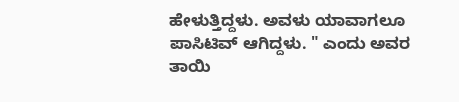ಹೇಳುತ್ತಿದ್ದಳು. ಅವಳು ಯಾವಾಗಲೂ ಪಾಸಿಟಿವ್ ಆಗಿದ್ದಳು. " ಎಂದು ಅವರ ತಾಯಿ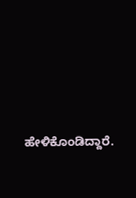ಹೇಳಿಕೊಂಡಿದ್ದಾರೆ.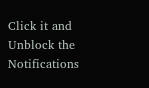Click it and Unblock the Notifications